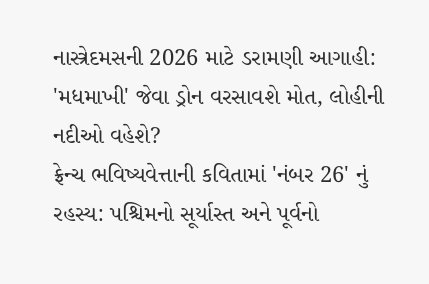નાસ્ત્રેદમસની 2026 માટે ડરામણી આગાહી: 'મધમાખી' જેવા ડ્રોન વરસાવશે મોત, લોહીની નદીઓ વહેશે?
ફ્રેન્ચ ભવિષ્યવેત્તાની કવિતામાં 'નંબર 26' નું રહસ્ય: પશ્ચિમનો સૂર્યાસ્ત અને પૂર્વનો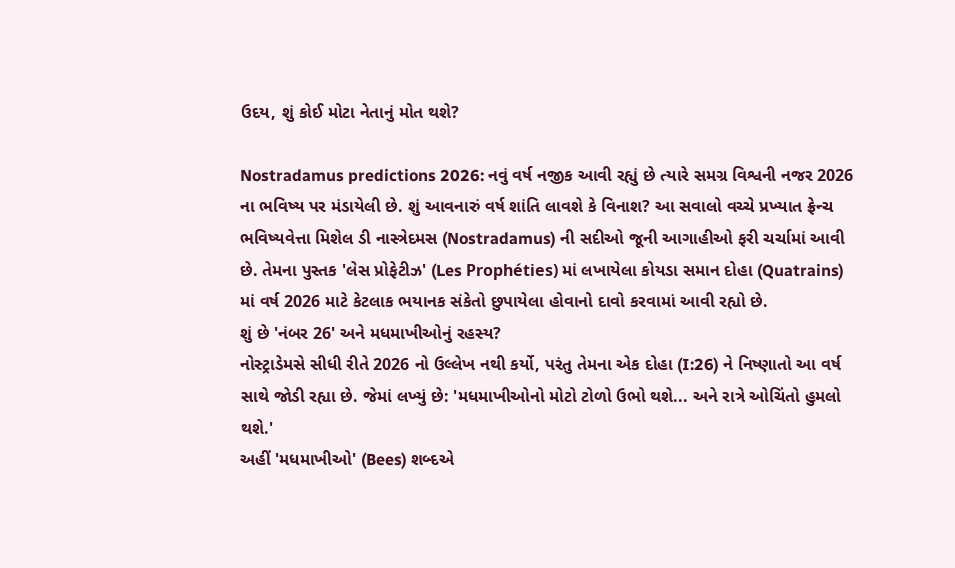ઉદય, શું કોઈ મોટા નેતાનું મોત થશે?

Nostradamus predictions 2026: નવું વર્ષ નજીક આવી રહ્યું છે ત્યારે સમગ્ર વિશ્વની નજર 2026 ના ભવિષ્ય પર મંડાયેલી છે. શું આવનારું વર્ષ શાંતિ લાવશે કે વિનાશ? આ સવાલો વચ્ચે પ્રખ્યાત ફ્રેન્ચ ભવિષ્યવેત્તા મિશેલ ડી નાસ્ત્રેદમસ (Nostradamus) ની સદીઓ જૂની આગાહીઓ ફરી ચર્ચામાં આવી છે. તેમના પુસ્તક 'લેસ પ્રોફેટીઝ' (Les Prophéties) માં લખાયેલા કોયડા સમાન દોહા (Quatrains) માં વર્ષ 2026 માટે કેટલાક ભયાનક સંકેતો છુપાયેલા હોવાનો દાવો કરવામાં આવી રહ્યો છે.
શું છે 'નંબર 26' અને મધમાખીઓનું રહસ્ય?
નોસ્ટ્રાડેમસે સીધી રીતે 2026 નો ઉલ્લેખ નથી કર્યો, પરંતુ તેમના એક દોહા (I:26) ને નિષ્ણાતો આ વર્ષ સાથે જોડી રહ્યા છે. જેમાં લખ્યું છે: 'મધમાખીઓનો મોટો ટોળો ઉભો થશે... અને રાત્રે ઓચિંતો હુમલો થશે.'
અહીં 'મધમાખીઓ' (Bees) શબ્દએ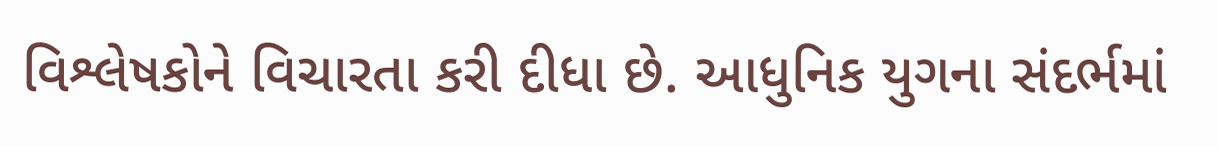વિશ્લેષકોને વિચારતા કરી દીધા છે. આધુનિક યુગના સંદર્ભમાં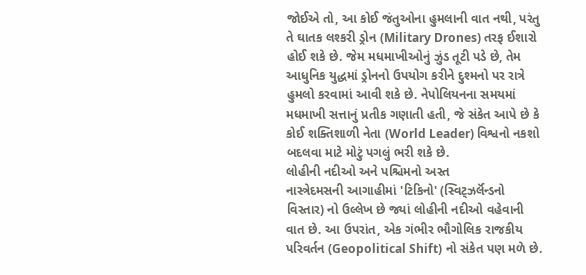જોઈએ તો, આ કોઈ જંતુઓના હુમલાની વાત નથી, પરંતુ તે ઘાતક લશ્કરી ડ્રોન (Military Drones) તરફ ઈશારો હોઈ શકે છે. જેમ મધમાખીઓનું ઝુંડ તૂટી પડે છે, તેમ આધુનિક યુદ્ધમાં ડ્રોનનો ઉપયોગ કરીને દુશ્મનો પર રાત્રે હુમલો કરવામાં આવી શકે છે. નેપોલિયનના સમયમાં મધમાખી સત્તાનું પ્રતીક ગણાતી હતી, જે સંકેત આપે છે કે કોઈ શક્તિશાળી નેતા (World Leader) વિશ્વનો નકશો બદલવા માટે મોટું પગલું ભરી શકે છે.
લોહીની નદીઓ અને પશ્ચિમનો અસ્ત
નાસ્ત્રેદમસની આગાહીમાં 'ટિકિનો' (સ્વિટ્ઝર્લૅન્ડનો વિસ્તાર) નો ઉલ્લેખ છે જ્યાં લોહીની નદીઓ વહેવાની વાત છે. આ ઉપરાંત, એક ગંભીર ભૌગોલિક રાજકીય પરિવર્તન (Geopolitical Shift) નો સંકેત પણ મળે છે.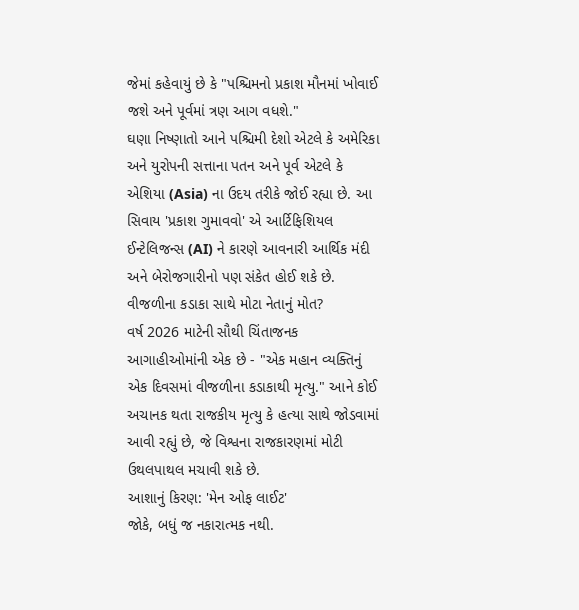જેમાં કહેવાયું છે કે "પશ્ચિમનો પ્રકાશ મૌનમાં ખોવાઈ જશે અને પૂર્વમાં ત્રણ આગ વધશે."
ઘણા નિષ્ણાતો આને પશ્ચિમી દેશો એટલે કે અમેરિકા અને યુરોપની સત્તાના પતન અને પૂર્વ એટલે કે એશિયા (Asia) ના ઉદય તરીકે જોઈ રહ્યા છે. આ સિવાય 'પ્રકાશ ગુમાવવો' એ આર્ટિફિશિયલ ઈન્ટેલિજન્સ (AI) ને કારણે આવનારી આર્થિક મંદી અને બેરોજગારીનો પણ સંકેત હોઈ શકે છે.
વીજળીના કડાકા સાથે મોટા નેતાનું મોત?
વર્ષ 2026 માટેની સૌથી ચિંતાજનક આગાહીઓમાંની એક છે - "એક મહાન વ્યક્તિનું એક દિવસમાં વીજળીના કડાકાથી મૃત્યુ." આને કોઈ અચાનક થતા રાજકીય મૃત્યુ કે હત્યા સાથે જોડવામાં આવી રહ્યું છે, જે વિશ્વના રાજકારણમાં મોટી ઉથલપાથલ મચાવી શકે છે.
આશાનું કિરણ: 'મેન ઓફ લાઈટ'
જોકે, બધું જ નકારાત્મક નથી.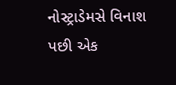નોસ્ટ્રાડેમસે વિનાશ પછી એક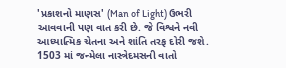'પ્રકાશનો માણસ' (Man of Light) ઉભરી આવવાની પણ વાત કરી છે. જે વિશ્વને નવી આધ્યાત્મિક ચેતના અને શાંતિ તરફ દોરી જશે. 1503 માં જન્મેલા નાસ્ત્રેદમસની વાતો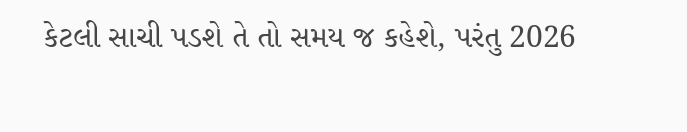કેટલી સાચી પડશે તે તો સમય જ કહેશે, પરંતુ 2026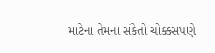માટેના તેમના સંકેતો ચોક્કસપણે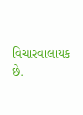વિચારવાલાયક છે.